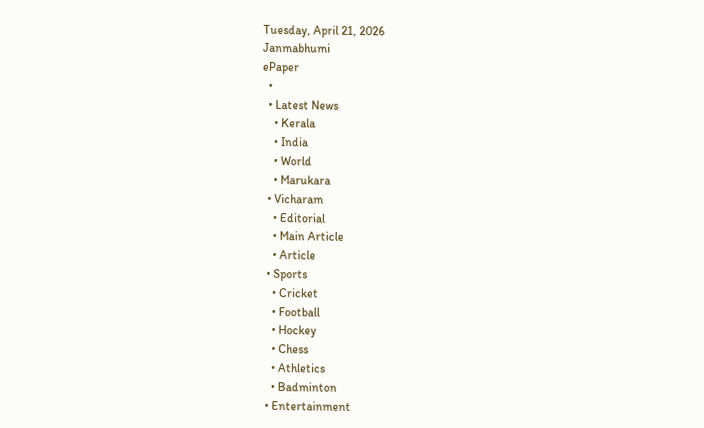Tuesday, April 21, 2026
Janmabhumi
ePaper
  •
  • Latest News
    • Kerala
    • India
    • World
    • Marukara
  • Vicharam
    • Editorial
    • Main Article
    • Article
  • Sports
    • Cricket
    • Football
    • Hockey
    • Chess
    • Athletics
    • Badminton
  • Entertainment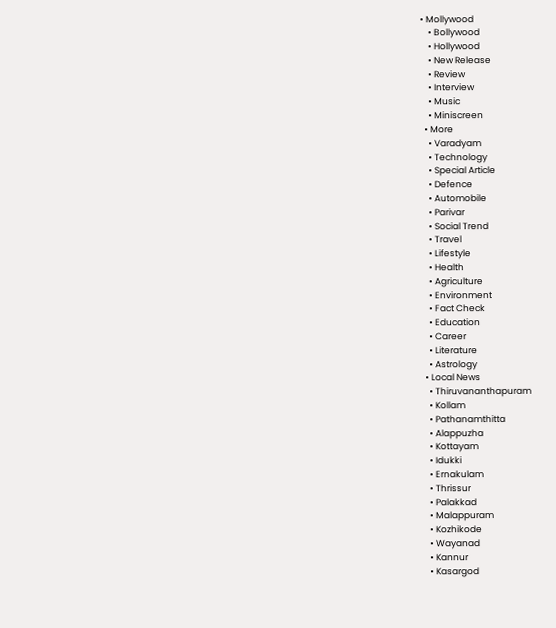• Mollywood
    • Bollywood
    • Hollywood
    • New Release
    • Review
    • Interview
    • Music
    • Miniscreen
  • More
    • Varadyam
    • Technology
    • Special Article
    • Defence
    • Automobile
    • Parivar
    • Social Trend
    • Travel
    • Lifestyle
    • Health
    • Agriculture
    • Environment
    • Fact Check
    • Education
    • Career
    • Literature
    • Astrology
  • Local News
    • Thiruvananthapuram
    • Kollam
    • Pathanamthitta
    • Alappuzha
    • Kottayam
    • Idukki
    • Ernakulam
    • Thrissur
    • Palakkad
    • Malappuram
    • Kozhikode
    • Wayanad
    • Kannur
    • Kasargod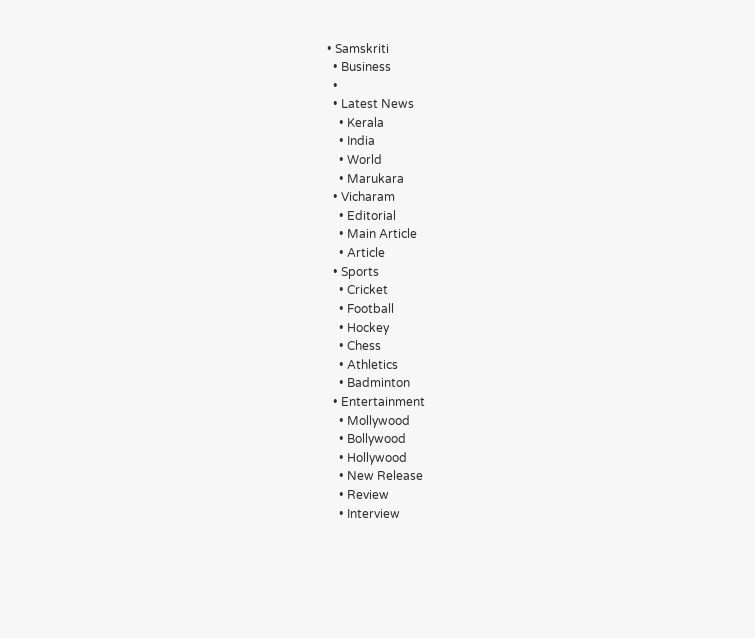• Samskriti
  • Business
  •
  • Latest News
    • Kerala
    • India
    • World
    • Marukara
  • Vicharam
    • Editorial
    • Main Article
    • Article
  • Sports
    • Cricket
    • Football
    • Hockey
    • Chess
    • Athletics
    • Badminton
  • Entertainment
    • Mollywood
    • Bollywood
    • Hollywood
    • New Release
    • Review
    • Interview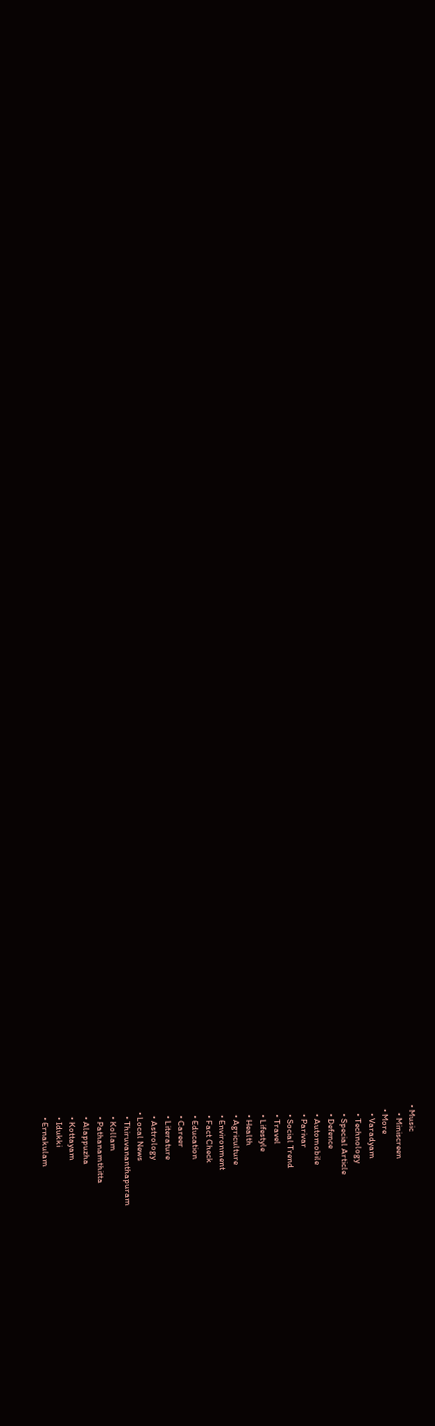• Music
    • Miniscreen
  • More
    • Varadyam
    • Technology
    • Special Article
    • Defence
    • Automobile
    • Parivar
    • Social Trend
    • Travel
    • Lifestyle
    • Health
    • Agriculture
    • Environment
    • Fact Check
    • Education
    • Career
    • Literature
    • Astrology
  • Local News
    • Thiruvananthapuram
    • Kollam
    • Pathanamthitta
    • Alappuzha
    • Kottayam
    • Idukki
    • Ernakulam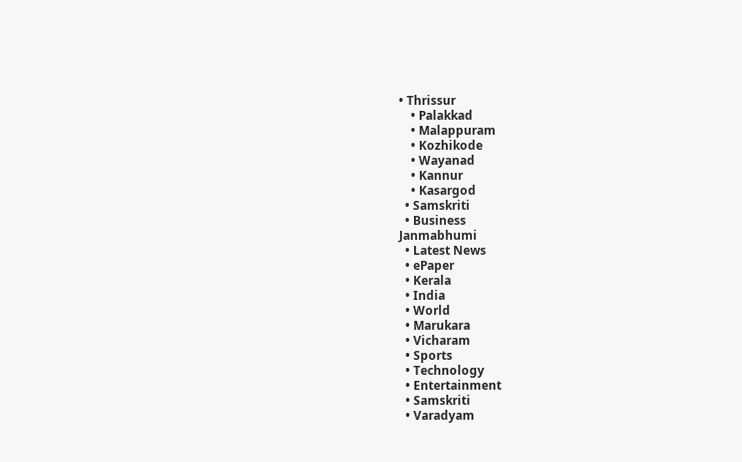• Thrissur
    • Palakkad
    • Malappuram
    • Kozhikode
    • Wayanad
    • Kannur
    • Kasargod
  • Samskriti
  • Business
Janmabhumi
  • Latest News
  • ePaper
  • Kerala
  • India
  • World
  • Marukara
  • Vicharam
  • Sports
  • Technology
  • Entertainment
  • Samskriti
  • Varadyam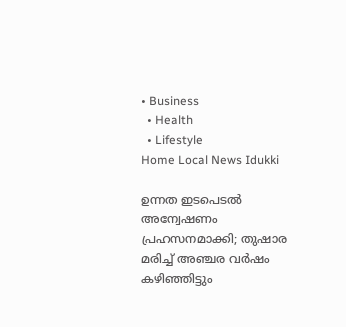• Business
  • Health
  • Lifestyle
Home Local News Idukki

ഉന്നത ഇടപെടല്‍ അന്വേഷണം പ്രഹസനമാക്കി; തുഷാര മരിച്ച് അഞ്ചര വര്‍ഷം കഴിഞ്ഞിട്ടും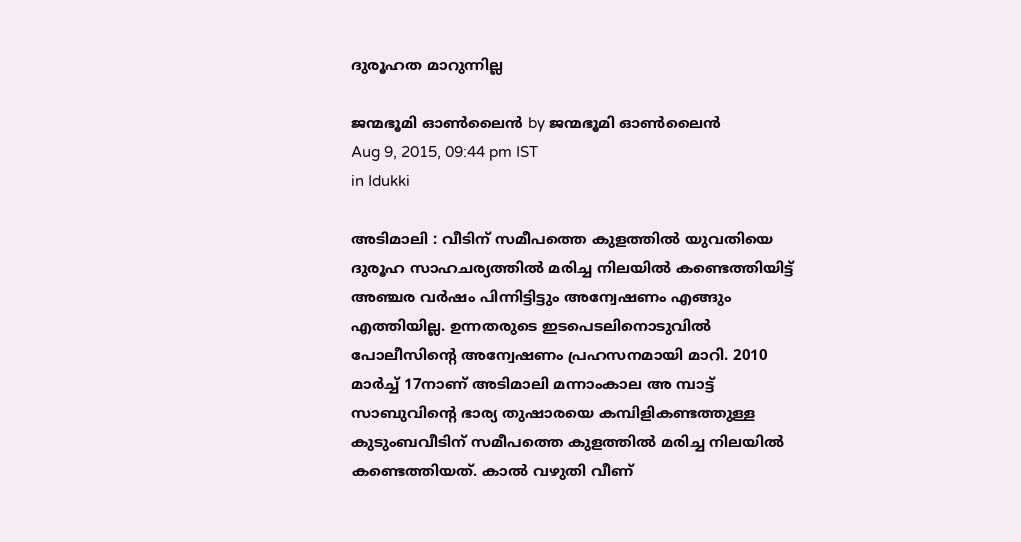ദുരൂഹത മാറുന്നില്ല

ജന്മഭൂമി ഓണ്‍ലൈന്‍ by ജന്മഭൂമി ഓണ്‍ലൈന്‍
Aug 9, 2015, 09:44 pm IST
in Idukki

അടിമാലി : വീടിന് സമീപത്തെ കുളത്തില്‍ യുവതിയെ ദുരൂഹ സാഹചര്യത്തില്‍ മരിച്ച നിലയില്‍ കണ്ടെത്തിയിട്ട് അഞ്ചര വര്‍ഷം പിന്നിട്ടിട്ടും അന്വേഷണം എങ്ങും എത്തിയില്ല. ഉന്നതരുടെ ഇടപെടലിനൊടുവില്‍ പോലീസിന്റെ അന്വേഷണം പ്രഹസനമായി മാറി. 2010 മാര്‍ച്ച് 17നാണ് അടിമാലി മന്നാംകാല അ മ്പാട്ട് സാബുവിന്റെ ഭാര്യ തുഷാരയെ കമ്പിളികണ്ടത്തുള്ള കുടുംബവീടിന് സമീപത്തെ കുളത്തില്‍ മരിച്ച നിലയില്‍ കണ്ടെത്തിയത്. കാല്‍ വഴുതി വീണ്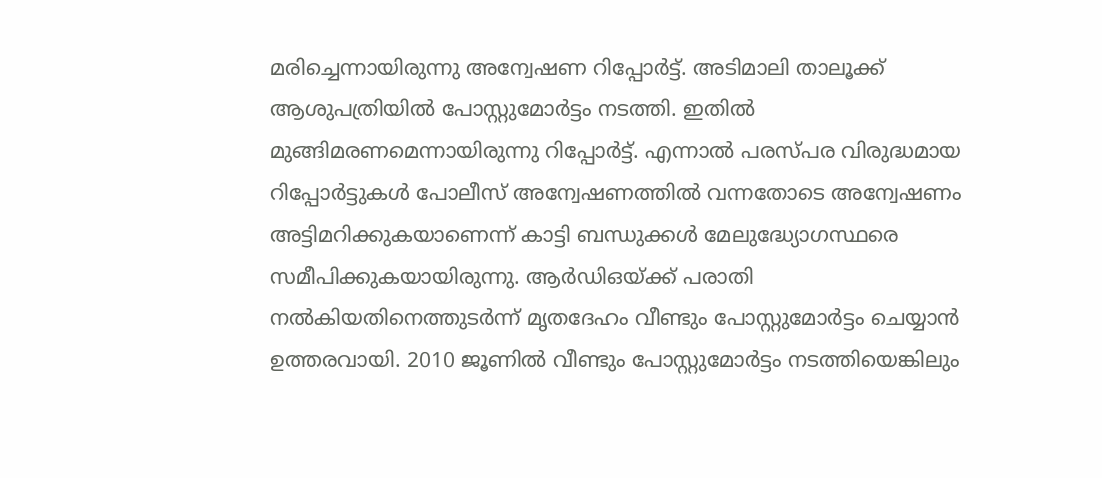മരിച്ചെന്നായിരുന്നു അന്വേഷണ റിപ്പോര്‍ട്ട്. അടിമാലി താലൂക്ക് ആശുപത്രിയില്‍ പോസ്റ്റുമോര്‍ട്ടം നടത്തി. ഇതില്‍ മുങ്ങിമരണമെന്നായിരുന്നു റിപ്പോര്‍ട്ട്. എന്നാല്‍ പരസ്പര വിരുദ്ധമായ റിപ്പോര്‍ട്ടുകള്‍ പോലീസ് അന്വേഷണത്തില്‍ വന്നതോടെ അന്വേഷണം അട്ടിമറിക്കുകയാണെന്ന് കാട്ടി ബന്ധുക്കള്‍ മേലുദ്ധ്യോഗസ്ഥരെ സമീപിക്കുകയായിരുന്നു. ആര്‍ഡിഒയ്‌ക്ക് പരാതി നല്‍കിയതിനെത്തുടര്‍ന്ന് മൃതദേഹം വീണ്ടും പോസ്റ്റുമോര്‍ട്ടം ചെയ്യാന്‍ ഉത്തരവായി. 2010 ജൂണില്‍ വീണ്ടും പോസ്റ്റുമോര്‍ട്ടം നടത്തിയെങ്കിലും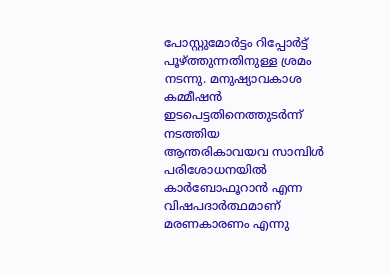പോസ്റ്റുമോര്‍ട്ടം റിപ്പോര്‍ട്ട് പൂഴ്‌ത്തുന്നതിനുള്ള ശ്രമം നടന്നു. മനുഷ്യാവകാശ കമ്മീഷന്‍ ഇടപെട്ടതിനെത്തുടര്‍ന്ന് നടത്തിയ ആന്തരികാവയവ സാമ്പിള്‍ പരിശോധനയില്‍ കാര്‍ബോഫൂറാന്‍ എന്ന വിഷപദാര്‍ത്ഥമാണ് മരണകാരണം എന്നു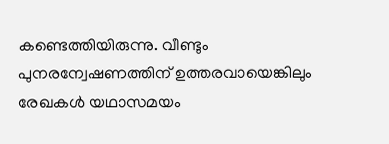കണ്ടെത്തിയിരുന്നു. വീണ്ടും പുനരന്വേഷണത്തിന് ഉത്തരവായെങ്കിലും രേഖകള്‍ യഥാസമയം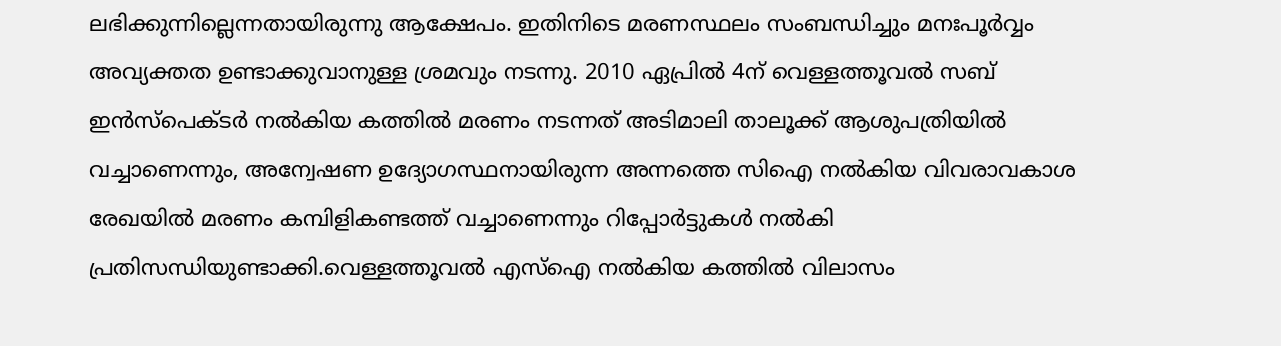ലഭിക്കുന്നില്ലെന്നതായിരുന്നു ആക്ഷേപം. ഇതിനിടെ മരണസ്ഥലം സംബന്ധിച്ചും മനഃപൂര്‍വ്വം അവ്യക്തത ഉണ്ടാക്കുവാനുള്ള ശ്രമവും നടന്നു. 2010 ഏപ്രില്‍ 4ന് വെള്ളത്തൂവല്‍ സബ് ഇന്‍സ്‌പെക്ടര്‍ നല്‍കിയ കത്തില്‍ മരണം നടന്നത് അടിമാലി താലൂക്ക് ആശുപത്രിയില്‍ വച്ചാണെന്നും, അന്വേഷണ ഉദ്യോഗസ്ഥനായിരുന്ന അന്നത്തെ സിഐ നല്‍കിയ വിവരാവകാശ രേഖയില്‍ മരണം കമ്പിളികണ്ടത്ത് വച്ചാണെന്നും റിപ്പോര്‍ട്ടുകള്‍ നല്‍കി പ്രതിസന്ധിയുണ്ടാക്കി.വെള്ളത്തൂവല്‍ എസ്‌ഐ നല്‍കിയ കത്തില്‍ വിലാസം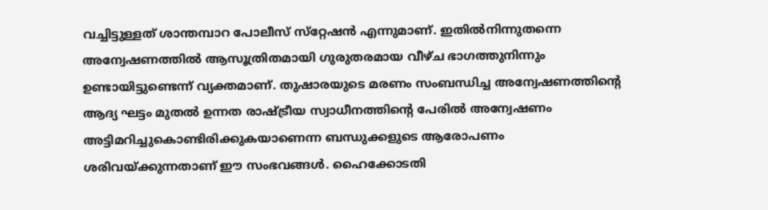വച്ചിട്ടുള്ളത് ശാന്തമ്പാറ പോലീസ് സ്‌റ്റേഷന്‍ എന്നുമാണ്. ഇതില്‍നിന്നുതന്നെ അന്വേഷണത്തില്‍ ആസൂത്രിതമായി ഗുരുതരമായ വീഴ്ച ഭാഗത്തുനിന്നും ഉണ്ടായിട്ടുണ്ടെന്ന് വ്യക്തമാണ്. തുഷാരയുടെ മരണം സംബന്ധിച്ച അന്വേഷണത്തിന്റെ ആദ്യ ഘട്ടം മുതല്‍ ഉന്നത രാഷ്‌ട്രീയ സ്വാധീനത്തിന്റെ പേരില്‍ അന്വേഷണം അട്ടിമറിച്ചുകൊണ്ടിരിക്കുകയാണെന്ന ബന്ധുക്കളുടെ ആരോപണം ശരിവയ്‌ക്കുന്നതാണ് ഈ സംഭവങ്ങള്‍. ഹൈക്കോടതി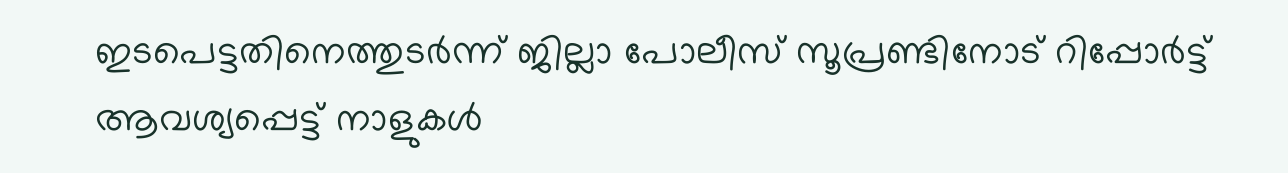ഇടപെട്ടതിനെത്തുടര്‍ന്ന് ജില്ലാ പോലീസ് സൂപ്രണ്ടിനോട് റിപ്പോര്‍ട്ട് ആവശ്യപ്പെട്ട് നാളുകള്‍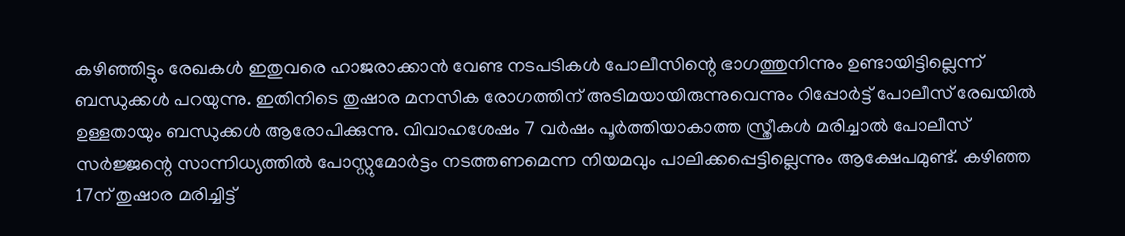കഴിഞ്ഞിട്ടും രേഖകള്‍ ഇതുവരെ ഹാജരാക്കാന്‍ വേണ്ട നടപടികള്‍ പോലീസിന്റെ ഭാഗത്തുനിന്നും ഉണ്ടായിട്ടില്ലെന്ന് ബന്ധുക്കള്‍ പറയുന്നു. ഇതിനിടെ തുഷാര മനസിക രോഗത്തിന് അടിമയായിരുന്നുവെന്നും റിപ്പോര്‍ട്ട് പോലീസ് രേഖയില്‍ ഉള്ളതായും ബന്ധുക്കള്‍ ആരോപിക്കുന്നു. വിവാഹശേഷം 7 വര്‍ഷം പൂര്‍ത്തിയാകാത്ത സ്ത്രീകള്‍ മരിച്ചാല്‍ പോലീസ് സര്‍ജ്ജന്റെ സാന്നിധ്യത്തില്‍ പോസ്റ്റുമോര്‍ട്ടം നടത്തണമെന്ന നിയമവും പാലിക്കപ്പെട്ടില്ലെന്നും ആക്ഷേപമുണ്ട്. കഴിഞ്ഞ 17ന് തുഷാര മരിച്ചിട്ട്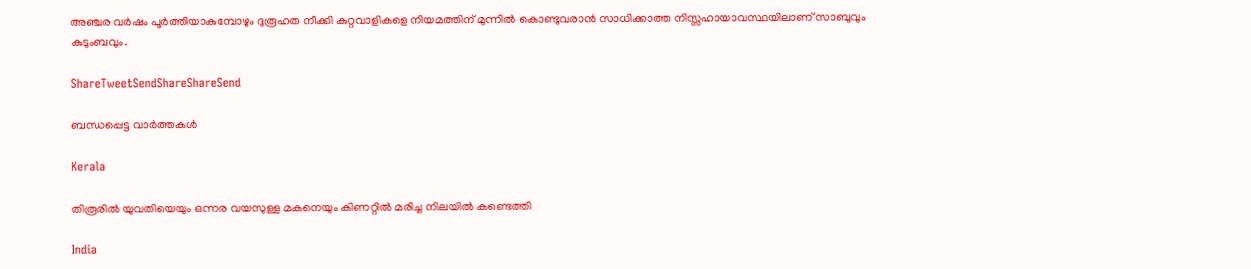അഞ്ചര വര്‍ഷം പൂര്‍ത്തിയാകുമ്പോഴും ദുരൂഹത നീക്കി കുറ്റവാളികളെ നിയമത്തിന് മുന്നില്‍ കൊണ്ടുവരാന്‍ സാധിക്കാത്ത നിസ്സഹായാവസ്ഥയിലാണ് സാബുവും കുടുംബവും.

ShareTweetSendShareShareSend

ബന്ധപ്പെട്ട വാര്‍ത്തകള്‍

Kerala

തിരൂരിൽ യുവതിയെയും ഒന്നര വയസുള്ള മകനെയും കിണറ്റിൽ മരിച്ച നിലയിൽ കണ്ടെത്തി

India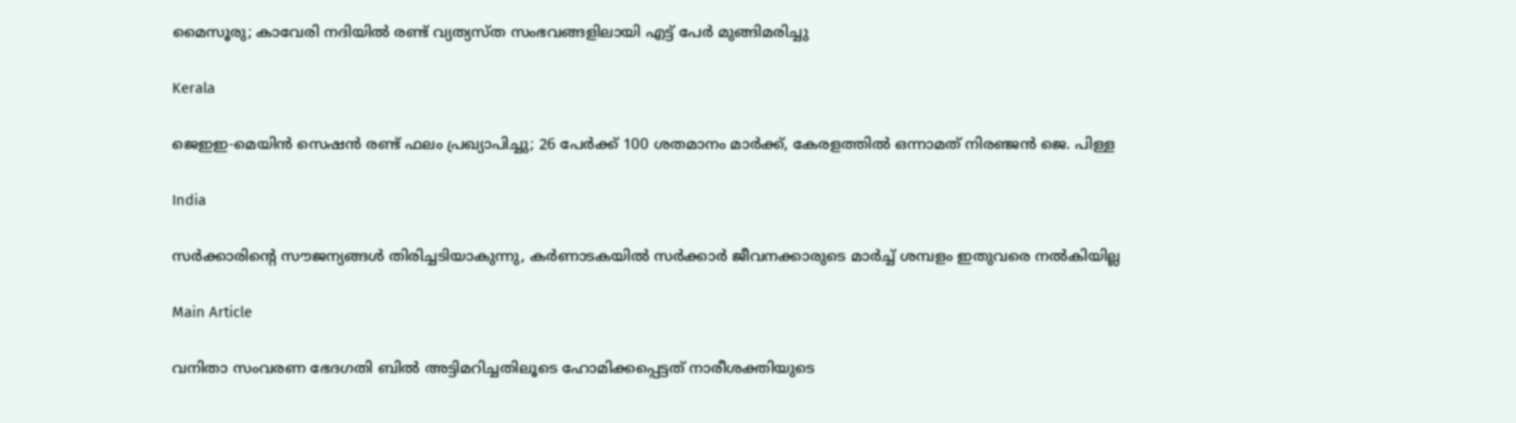മൈസൂരു; കാവേരി നദിയിൽ രണ്ട് വ്യത്യസ്ത സംഭവങ്ങളിലായി എട്ട് പേർ മുങ്ങിമരിച്ചു

Kerala

ജെഇഇ-മെയിൻ സെഷൻ രണ്ട് ഫലം പ്രഖ്യാപിച്ചു; 26 പേർക്ക് 100 ശതമാനം മാർക്ക്, കേരളത്തിൽ ഒന്നാമത് നിരഞ്ജന്‍ ജെ. പിള്ള

India

സർക്കാരിന്റെ സൗജന്യങ്ങൾ തിരിച്ചടിയാകുന്നു, കർണാടകയിൽ സർക്കാർ ജീവനക്കാരുടെ മാർച്ച് ശമ്പളം ഇതുവരെ നൽകിയില്ല

Main Article

വനിതാ സംവരണ ഭേദഗതി ബില്‍ അട്ടിമറിച്ചതിലൂടെ ഹോമിക്കപ്പെട്ടത് നാരീശക്തിയുടെ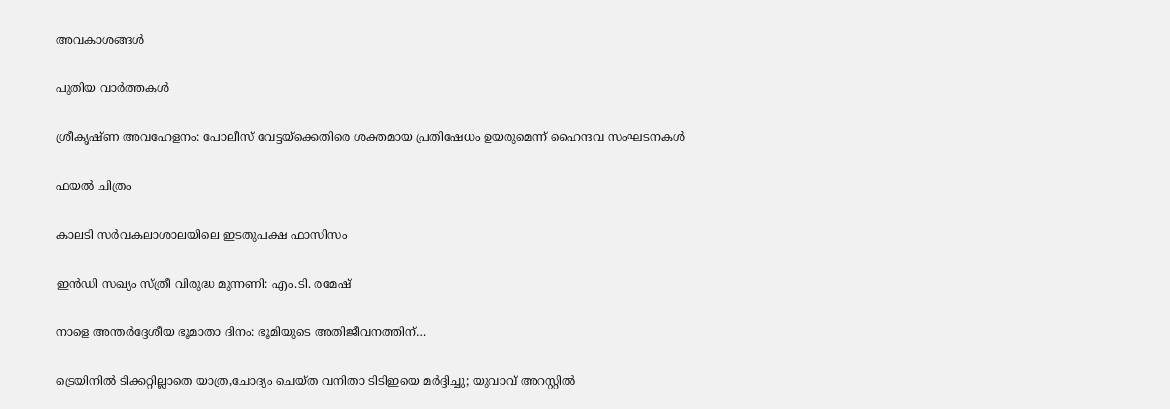അവകാശങ്ങള്‍

പുതിയ വാര്‍ത്തകള്‍

ശ്രീകൃഷ്ണ അവഹേളനം: പോലീസ് വേട്ടയ്‌ക്കെതിരെ ശക്തമായ പ്രതിഷേധം ഉയരുമെന്ന് ഹൈന്ദവ സംഘടനകള്‍

ഫയല്‍ ചിത്രം

കാലടി സര്‍വകലാശാലയിലെ ഇടതുപക്ഷ ഫാസിസം

ഇന്‍ഡി സഖ്യം സ്ത്രീ വിരുദ്ധ മുന്നണി: എം.ടി. രമേഷ്

നാളെ അന്തര്‍ദ്ദേശീയ ഭൂമാതാ ദിനം: ഭൂമിയുടെ അതിജീവനത്തിന്…

ട്രെയിനില്‍ ടിക്കറ്റില്ലാതെ യാത്ര,ചോദ്യം ചെയ്ത വനിതാ ടിടിഇയെ മര്‍ദ്ദിച്ചു; യുവാവ് അറസ്റ്റില്‍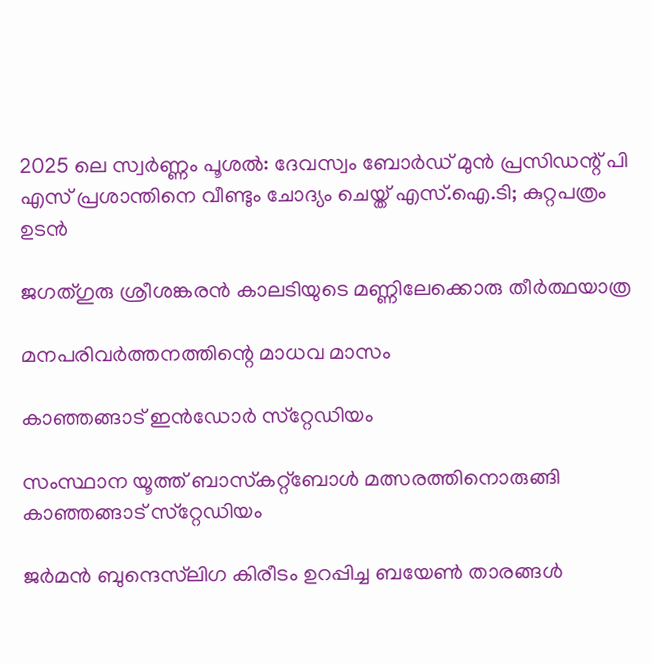2025 ലെ സ്വർണ്ണം പൂശൽ: ദേവസ്വം ബോര്‍ഡ് മുന്‍ പ്രസിഡന്റ് പി എസ് പ്രശാന്തിനെ വീണ്ടും ചോദ്യം ചെയ്ത് എസ്.ഐ.ടി; കുറ്റപത്രം ഉടൻ

ജഗത്ഗുരു ശ്രീശങ്കരന്‍ കാലടിയുടെ മണ്ണിലേക്കൊരു തീര്‍ത്ഥയാത്ര

മനപരിവര്‍ത്തനത്തിന്റെ മാധവ മാസം

കാഞ്ഞങ്ങാട് ഇന്‍ഡോര്‍ സ്‌റ്റേഡിയം

സംസ്ഥാന യൂത്ത് ബാസ്‌കറ്റ്‌ബോള്‍ മത്സരത്തിനൊരുങ്ങി കാഞ്ഞങ്ങാട് സ്‌റ്റേഡിയം

ജര്‍മന്‍ ബുന്ദെസ്‌ലിഗ കിരീടം ഉറപ്പിച്ച ബയേണ്‍ താരങ്ങള്‍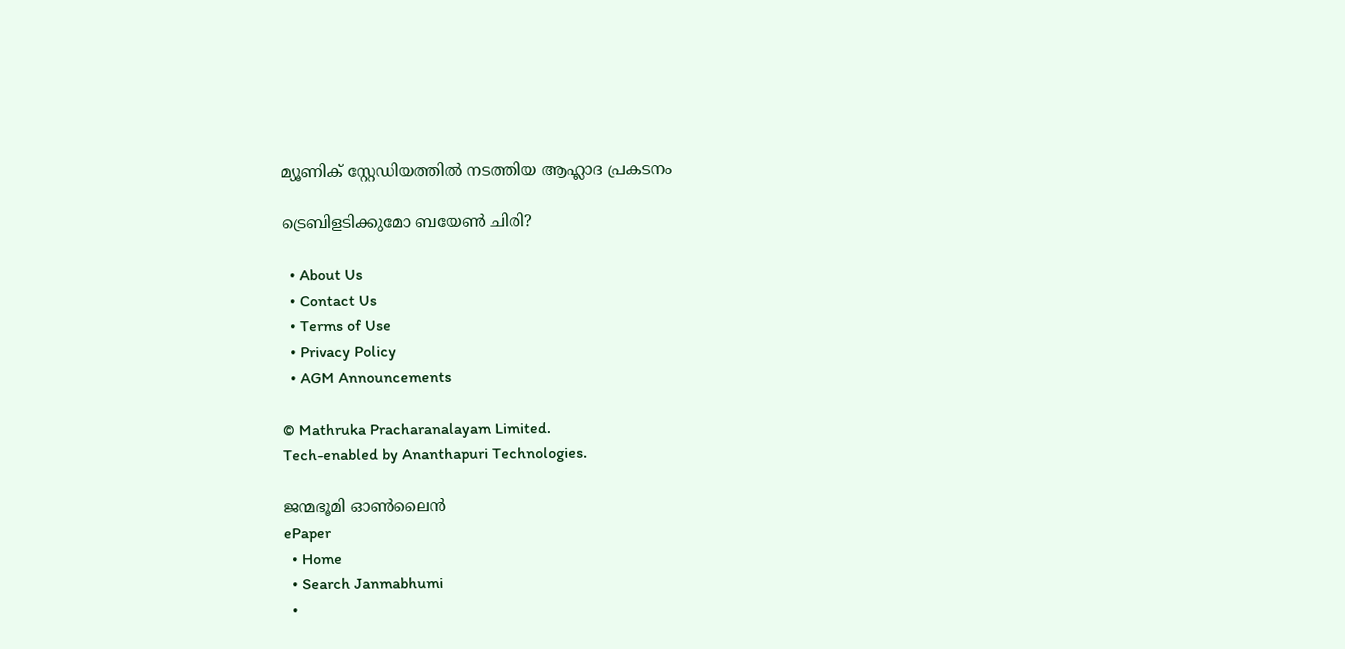മ്യൂണിക് സ്റ്റേഡിയത്തില്‍ നടത്തിയ ആഹ്ലാദ പ്രകടനം

ട്രെബിളടിക്കുമോ ബയേണ്‍ ചിരി?

  • About Us
  • Contact Us
  • Terms of Use
  • Privacy Policy
  • AGM Announcements

© Mathruka Pracharanalayam Limited.
Tech-enabled by Ananthapuri Technologies.

ജന്മഭൂമി ഓണ്‍ലൈന്‍
ePaper
  • Home
  • Search Janmabhumi
  •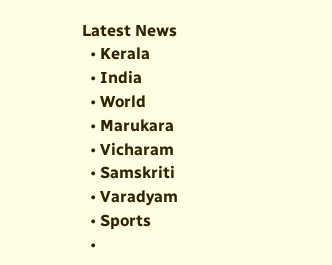Latest News
  • Kerala
  • India
  • World
  • Marukara
  • Vicharam
  • Samskriti
  • Varadyam
  • Sports
  •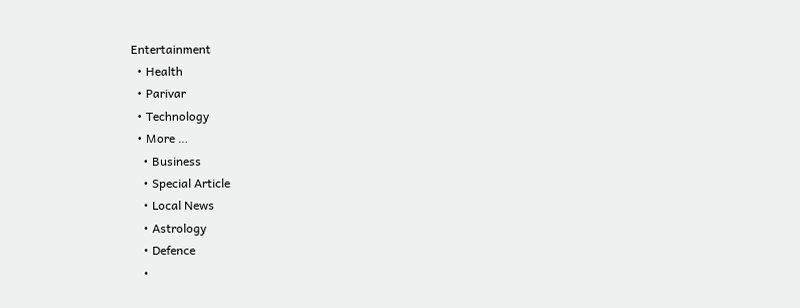Entertainment
  • Health
  • Parivar
  • Technology
  • More …
    • Business
    • Special Article
    • Local News
    • Astrology
    • Defence
    •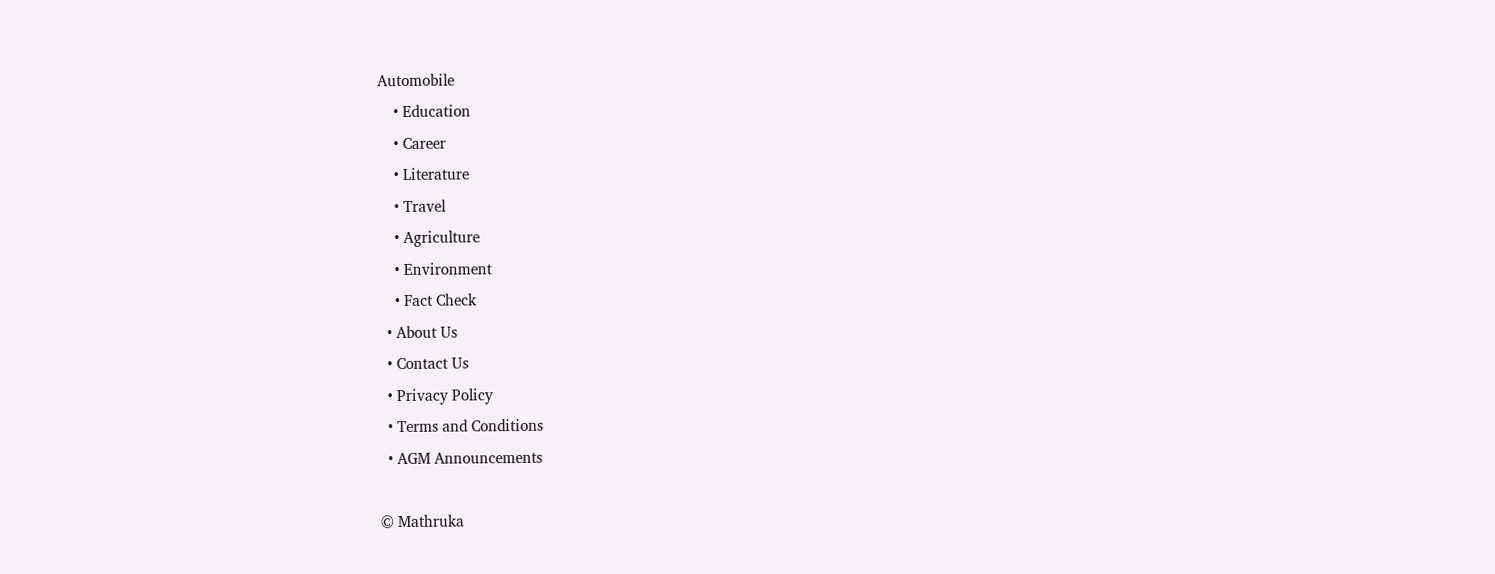Automobile
    • Education
    • Career
    • Literature
    • Travel
    • Agriculture
    • Environment
    • Fact Check
  • About Us
  • Contact Us
  • Privacy Policy
  • Terms and Conditions
  • AGM Announcements

© Mathruka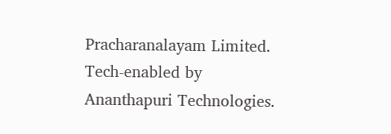Pracharanalayam Limited.
Tech-enabled by Ananthapuri Technologies.